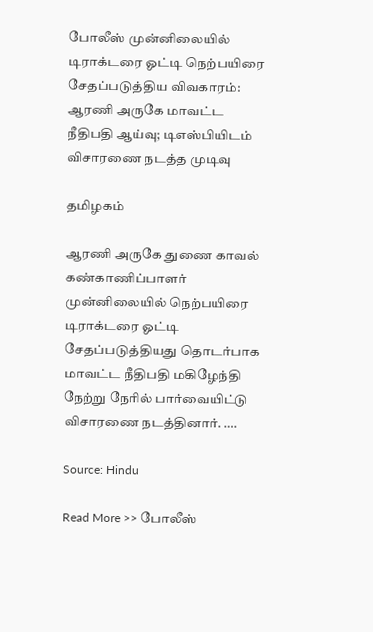போலீஸ் முன்னிலையில் டிராக்டரை ஓட்டி நெற்பயிரை சேதப்படுத்திய விவகாரம்: ஆரணி அருகே மாவட்ட நீதிபதி ஆய்வு; டிஎஸ்பியிடம் விசாரணை நடத்த முடிவு

தமிழகம்

ஆரணி அருகே துணை காவல் கண்காணிப்பாளர் முன்னிலையில் நெற்பயிரை டிராக்டரை ஓட்டி சேதப்படுத்தியது தொடர்பாக மாவட்ட நீதிபதி மகிழேந்தி நேற்று நேரில் பார்வையிட்டு விசாரணை நடத்தினார். ….

Source: Hindu

Read More >> போலீஸ்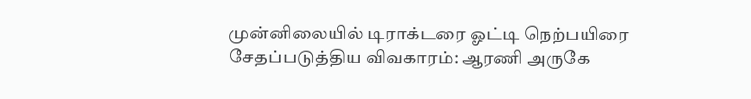முன்னிலையில் டிராக்டரை ஓட்டி நெற்பயிரை சேதப்படுத்திய விவகாரம்: ஆரணி அருகே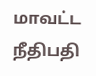மாவட்ட நீதிபதி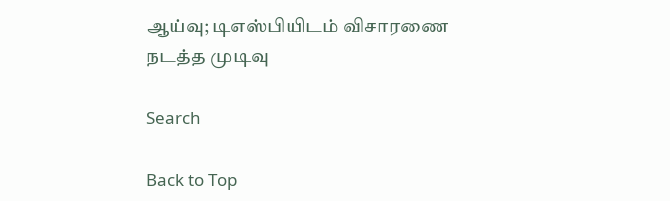ஆய்வு; டிஎஸ்பியிடம் விசாரணை நடத்த முடிவு

Search

Back to Top